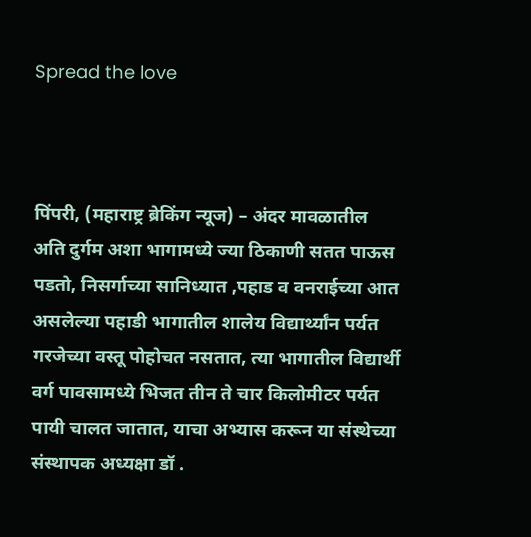Spread the love



पिंपरी, (महाराष्ट्र ब्रेकिंग न्यूज) – अंदर मावळातील अति दुर्गम अशा भागामध्ये ज्या ठिकाणी सतत पाऊस पडतो, निसर्गाच्या सानिध्यात ,पहाड व वनराईच्या आत असलेल्या पहाडी भागातील शालेय विद्यार्थ्यांन पर्यत गरजेच्या वस्तू पोहोचत नसतात, त्या भागातील विद्यार्थी वर्ग पावसामध्ये भिजत तीन ते चार किलोमीटर पर्यत पायी चालत जातात, याचा अभ्यास करून या संस्थेच्या संस्थापक अध्यक्षा डॉ .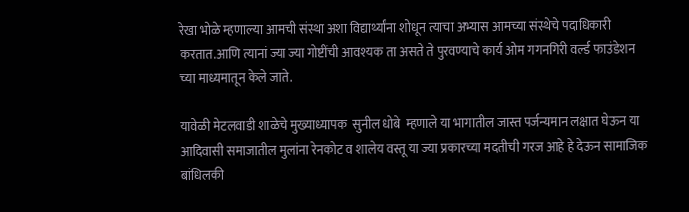रेखा भोळे म्हणाल्या आमची संस्था अशा विद्यार्थ्यांना शोधून त्याचा अभ्यास आमच्या संस्थेचे पदाधिकारी करतात.आणि त्यानां ज्या ज्या गोष्टींची आवश्यक ता असते ते पुरवण्याचे कार्य ओम गगनगिरी वर्ल्ड फाउंडेशन च्या माध्यमातून केले जाते.

यावेळी मेटलवाडी शाळेचे मुख्याध्यापक  सुनील धोबे  म्हणाले या भागातील जास्त पर्जन्यमान लक्षात घेऊन या आदिवासी समाजातील मुलांना रेनकोट व शालेय वस्तू या ज्या प्रकारच्या मदतीची गरज आहे हे देऊन सामाजिक बांधिलकी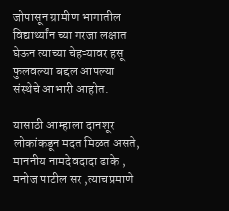जोपासून ग्रामीण भागातील विद्यार्थ्यांन च्या गरजा लक्षात घेऊन त्याच्या चेहऱ्यावर हसू फुलवल्या बद्दल आपल्या संस्थेचे आभारी आहोत.

यासाठी आम्हाला दानशूर लोकांकडून मदत मिळत असते, माननीय नामदेवदादा ढाके , मनोज पाटील सर ,त्याचप्रमाणे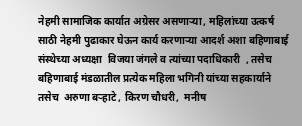नेहमी सामाजिक कार्यात अग्रेसर असणाऱ्या, महिलांच्या उत्कर्ष साठी नेहमी पुढाकार घेऊन कार्य करणाऱ्या आदर्श अशा बहिणाबाई संस्थेच्या अध्यक्षा  विजया जंगले व त्यांच्या पदाधिकारी  , तसेच बहिणाबाई मंडळातील प्रत्येक महिला भगिनी यांच्या सहकार्याने तसेच  अरुणा बऱ्हाटे , किरण चौधरी,  मनीष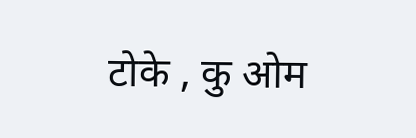टोके , कु ओम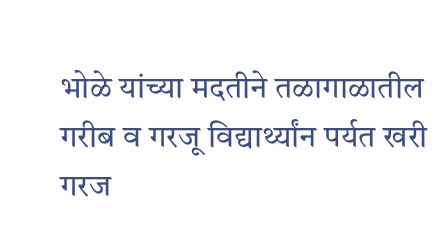भोळे यांच्या मदतीने तळागाळातील गरीब व गरजू विद्यार्थ्यांन पर्यत खरी गरज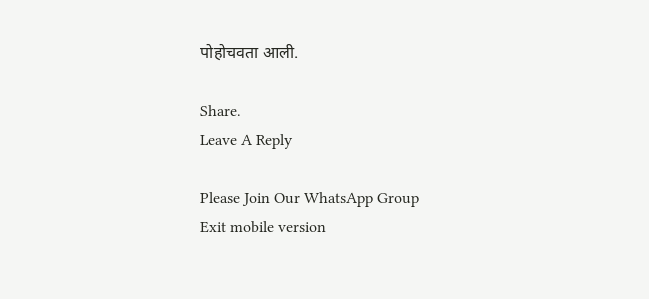पोहोचवता आली.

Share.
Leave A Reply

Please Join Our WhatsApp Group
Exit mobile version